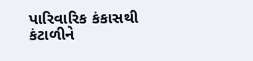પારિવારિક કંકાસથી કંટાળીને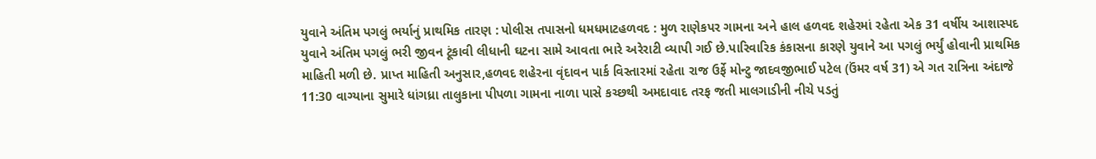યુવાને અંતિમ પગલું ભર્યાનું પ્રાથમિક તારણ : પોલીસ તપાસનો ધમધમાટહળવદ : મુળ રાણેકપર ગામના અને હાલ હળવદ શહેરમાં રહેતા એક 31 વર્ષીય આશાસ્પદ યુવાને અંતિમ પગલું ભરી જીવન ટૂંકાવી લીધાની ઘટના સામે આવતા ભારે અરેરાટી વ્યાપી ગઈ છે.પારિવારિક કંકાસના કારણે યુવાને આ પગલું ભર્યું હોવાની પ્રાથમિક માહિતી મળી છે. પ્રાપ્ત માહિતી અનુસાર,હળવદ શહેરના વૃંદાવન પાર્ક વિસ્તારમાં રહેતા રાજ ઉર્ફે મોન્ટુ જાદવજીભાઈ પટેલ (ઉંમર વર્ષ 31) એ ગત રાત્રિના અંદાજે 11:30 વાગ્યાના સુમારે ધાંગધ્રા તાલુકાના પીપળા ગામના નાળા પાસે કચ્છથી અમદાવાદ તરફ જતી માલગાડીની નીચે પડતું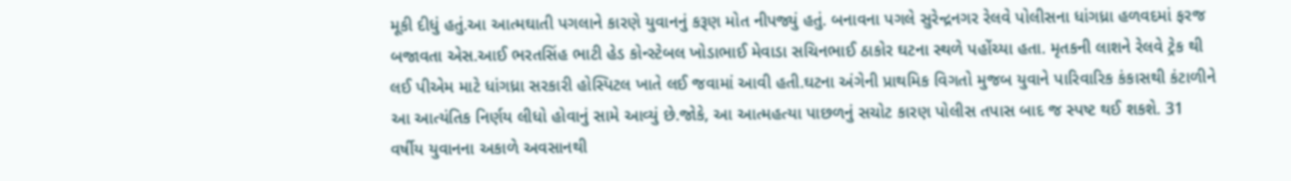મૂકી દીધું હતું.આ આત્મઘાતી પગલાને કારણે યુવાનનું કરૂણ મોત નીપજ્યું હતું. બનાવના પગલે સુરેન્દ્રનગર રેલવે પોલીસના ધાંગધ્રા હળવદમાં ફરજ બજાવતા એસ.આઈ ભરતસિંહ ભાટી હેડ કોન્સ્ટેબલ ખોડાભાઈ મેવાડા સચિનભાઈ ઠાકોર ઘટના સ્થળે પહોંચ્યા હતા. મૃતકની લાશને રેલવે ટ્રેક થી લઈ પીએમ માટે ધાંગધ્રા સરકારી હોસ્પિટલ ખાતે લઈ જવામાં આવી હતી.ઘટના અંગેની પ્રાથમિક વિગતો મુજબ યુવાને પારિવારિક કંકાસથી કંટાળીને આ આત્યંતિક નિર્ણય લીધો હોવાનું સામે આવ્યું છે.જોકે, આ આત્મહત્યા પાછળનું સચોટ કારણ પોલીસ તપાસ બાદ જ સ્પષ્ટ થઈ શકશે. 31 વર્ષીય યુવાનના અકાળે અવસાનથી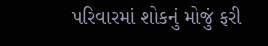પરિવારમાં શોકનું મોજું ફરી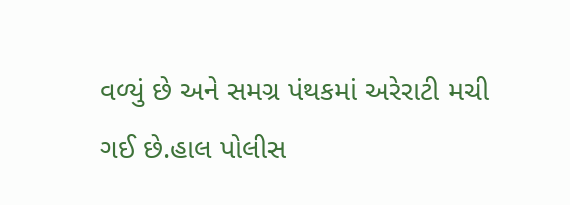વળ્યું છે અને સમગ્ર પંથકમાં અરેરાટી મચી ગઈ છે.હાલ પોલીસ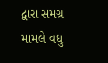દ્વારા સમગ્ર મામલે વધુ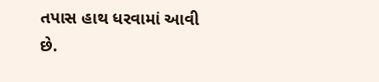તપાસ હાથ ધરવામાં આવી છે.